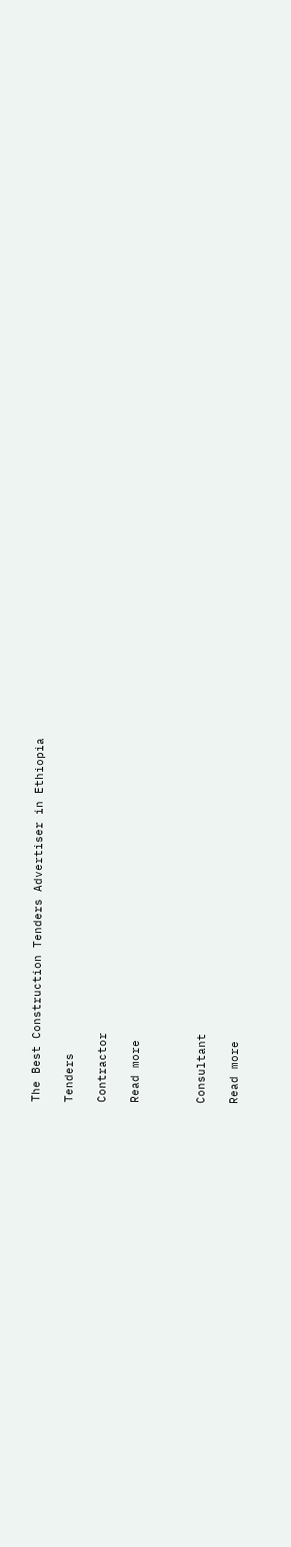The Best Construction Tenders Advertiser in Ethiopia

Tenders

Contractor

Read more



Consultant

Read more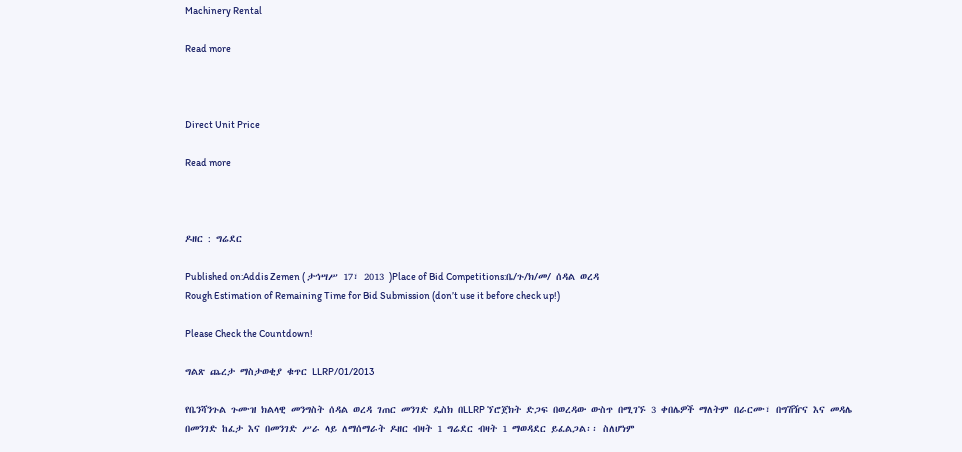Machinery Rental

Read more



Direct Unit Price

Read more



ዶዘር : ግሬደር

Published on:Addis Zemen ( ታኅሣሥ 17፣ 2013 )Place of Bid Competitions:ቤ/ጉ/ክ/መ/ ሰዳል ወረዳ
Rough Estimation of Remaining Time for Bid Submission (don’t use it before check up!)

Please Check the Countdown!

ግልጽ ጨረታ ማስታወቂያ ቁጥር LLRP/01/2013

የቤንሻንጉል ጉሙዝ ክልላዊ መንግስት ሰዳል ወረዳ ገጠር መንገድ ዴስክ በLLRP ኘሮጀክት ድጋፍ በወረዳው ውስጥ በሚገኙ 3 ቀበሌዎች ማለትም በራርሙ፣ በግሽዥና እና መዳሌ በመንገድ ከፈታ እና በመንገድ ሥራ ላይ ለማሰማራት ዶዘር ብዛት 1 ግሬደር ብዛት 1 ማወዳደር ይፈልጋል፡፡ ስለሆነም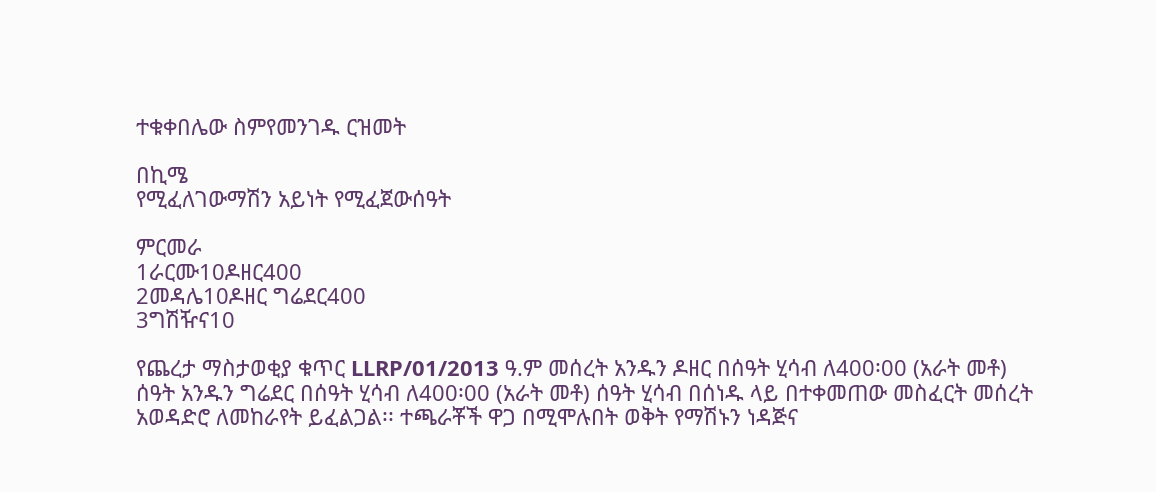ተቁቀበሌው ስምየመንገዱ ርዝመት

በኪሜ
የሚፈለገውማሽን አይነት የሚፈጀውሰዓት

ምርመራ
1ራርሙ10ዶዘር400
2መዳሌ10ዶዘር ግሬደር400
3ግሽዥና10

የጨረታ ማስታወቂያ ቁጥር LLRP/01/2013 ዓ.ም መሰረት አንዱን ዶዘር በሰዓት ሂሳብ ለ400፡00 (አራት መቶ) ሰዓት አንዱን ግሬደር በሰዓት ሂሳብ ለ400፡00 (አራት መቶ) ሰዓት ሂሳብ በሰነዱ ላይ በተቀመጠው መስፈርት መሰረት አወዳድሮ ለመከራየት ይፈልጋል፡፡ ተጫራቾች ዋጋ በሚሞሉበት ወቅት የማሽኑን ነዳጅና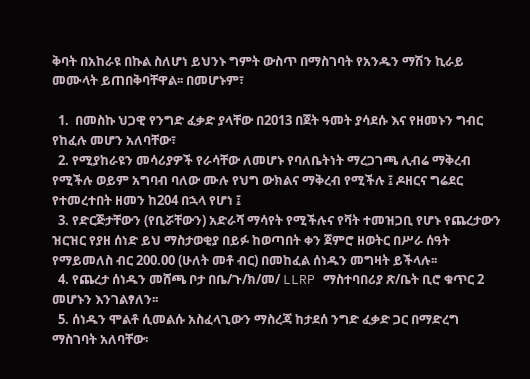ቅባት በአከራዩ በኩል ስለሆነ ይህንኑ ግምት ውስጥ በማስገባት የአንዱን ማሽን ኪራይ መሙላት ይጠበቅባቸዋል፡፡ በመሆኑም፣

  1.  በመስኩ ህጋዊ የንግድ ፈቃድ ያላቸው በ2013 በጀት ዓመት ያሳደሱ እና የዘመኑን ግብር የከፈሉ መሆን አለባቸው፣
  2. የሚያከራዩን መሳሪያዎች የራሳቸው ለመሆኑ የባለቤትነት ማረጋገጫ ሊብሬ ማቅረብ የሚችሉ ወይም አግባብ ባለው ሙሉ የህግ ውክልና ማቅረብ የሚችሉ ፤ ዶዘርና ግሬደር የተመረተበት ዘመን ከ204 በኋላ የሆነ ፤
  3. የድርጅታቸውን (የቢሯቸውን) አድራሻ ማሳየት የሚችሉና የቫት ተመዝጋቢ የሆኑ የጨረታውን ዝርዝር የያዘ ሰነድ ይህ ማስታወቂያ በይፉ ከወጣበት ቀን ጀምሮ ዘወትር በሥራ ሰዓት የማይመለስ ብር 200.00 (ሁለት መቶ ብር) በመከፈል ሰነዱን መግዛት ይችላሉ፡፡
  4. የጨረታ ሰነዱን መሸጫ ቦታ በቤ/ጉ/ክ/መ/ LLRP ማስተባበሪያ ጽ/ቤት ቢሮ ቁጥር 2 መሆኑን እንገልፃለን፡፡
  5. ሰነዱን ሞልቶ ሲመልሱ አስፈላጊውን ማስረጃ ከታደሰ ንግድ ፈቃድ ጋር በማድረግ ማስገባት አለባቸው፡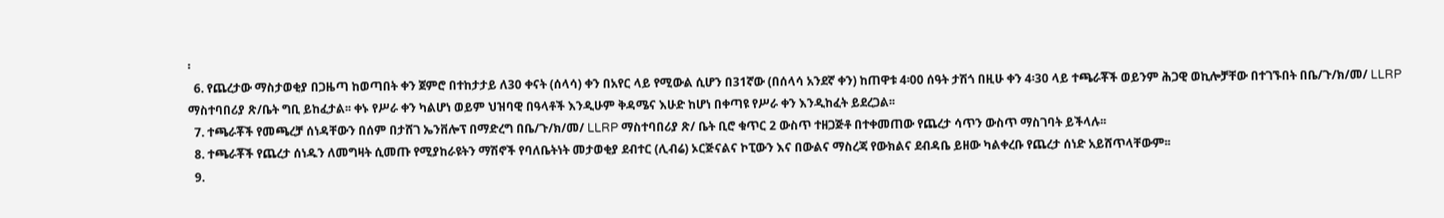፡
  6. የጨረታው ማስታወቂያ በጋዜጣ ከወጣበት ቀን ጀምሮ በተከታታይ ለ30 ቀናት (ሰላሳ) ቀን በአየር ላይ የሚውል ሲሆን በ31ኛው (በሰላሳ አንደኛ ቀን) ከጠዋቱ 4፡00 ሰዓት ታሽጎ በዚሁ ቀን 4፡30 ላይ ተጫራቾች ወይንም ሕጋዊ ወኪሎቻቸው በተገኙበት በቤ/ጉ/ክ/መ/ LLRP ማስተባበሪያ ጽ/ቤት ግቢ ይከፈታል፡፡ ቀኑ የሥራ ቀን ካልሆነ ወይም ህዝባዊ በዓላቶች እንዲሁም ቅዳሜና እሁድ ከሆነ በቀጣዩ የሥራ ቀን እንዲከፈት ይደረጋል፡፡
  7. ተጫራቾች የመጫረቻ ሰነዳቸውን በሰም በታሸገ ኤንቨሎፕ በማድረግ በቤ/ጉ/ክ/መ/ LLRP ማስተባበሪያ ጽ/ ቤት ቢሮ ቁጥር 2 ውስጥ ተዘጋጅቶ በተቀመጠው የጨረታ ሳጥን ውስጥ ማስገባት ይችላሉ፡፡
  8. ተጫራቾች የጨረታ ሰነዱን ለመግዛት ሲመጡ የሚያከራዩትን ማሽኖች የባለቤትነት መታወቂያ ደብተር (ሊብሬ) ኦርጅናልና ኮፒውን እና በውልና ማስረጃ የውክልና ደብዳቤ ይዘው ካልቀረቡ የጨረታ ሰነድ አይሸጥላቸውም፡፡
  9.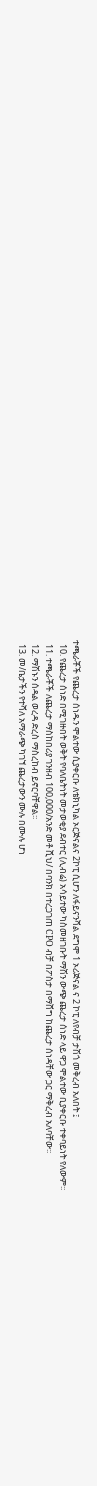ተጫራቾች የጨረታ ሰነዱን ሞልተው ሲያቀርቡ ለቴክኒካል ኦርጅናልና 2ኮፒ ሲሆን ለፋይናንሻል ደግሞ 1 ኦሪጅናል ና 2 ኮፒ ለየብቻ ታሽጎ መቅረብ አለበት ፤
  10. የጨረታ ሰነድ በሚገዙበት ወቅት የባለቤትነት መታወቂያ ደብተር (ሊብሬ) አሳይተው ካስመዘገቡት ማሽን ውጭ ጨረታ ሰነድ ላይ ዋጋ ሞልተው ቢያቀርቡ ተቀባይነት የለውም፡፡
  11. ተጫራቾች ለጨረታ ማስከበሪያ ገንዘብ 100,000/አንድ መቶ ሺህ/ በባንክ በተረጋገጠ CPO ብቻ በፖስታ በማሸግ ከጨረታ ሰነዳቸው ጋር ማቅረብ አለባቸው፡፡
  12. ማሽኑን ሰዳል ወረዳ ድረስ ማስረከብ ይኖርባቸዋል፡፡
  13. መ/ቤታችን የተሻለ አማራጭ ካገኘ ጨረታውን ሙሉ በሙሉ ሆነ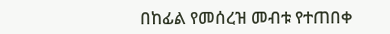በከፊል የመሰረዝ መብቱ የተጠበቀ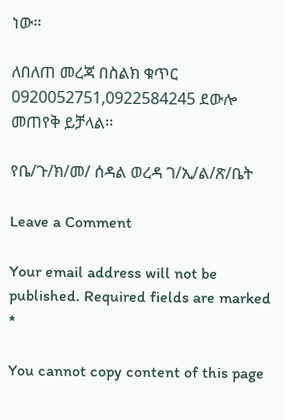ነው፡፡

ለበለጠ መረጃ በስልክ ቁጥር 0920052751,0922584245 ደውሎ መጠየቅ ይቻላል፡፡

የቤ/ጉ/ክ/መ/ ሰዳል ወረዳ ገ/ኢ/ል/ጽ/ቤት

Leave a Comment

Your email address will not be published. Required fields are marked *

You cannot copy content of this page